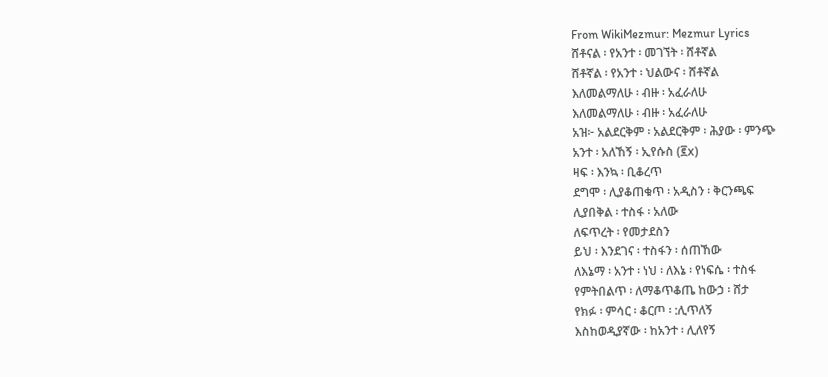From WikiMezmur: Mezmur Lyrics
ሸቶናል ፡ የአንተ ፡ መገኘት ፡ ሸቶኛል
ሸቶኛል ፡ የአንተ ፡ ህልውና ፡ ሸቶኛል
እለመልማለሁ ፡ ብዙ ፡ አፈራለሁ
እለመልማለሁ ፡ ብዙ ፡ አፈራለሁ
አዝ፦ አልደርቅም ፡ አልደርቅም ፡ ሕያው ፡ ምንጭ
አንተ ፡ አለኸኝ ፡ ኢየሱስ (፪x)
ዛፍ ፡ እንኳ ፡ ቢቆረጥ
ደግሞ ፡ ሊያቆጠቁጥ ፡ አዲስን ፡ ቅርንጫፍ
ሊያበቅል ፡ ተስፋ ፡ አለው
ለፍጥረት ፡ የመታደስን
ይህ ፡ እንደገና ፡ ተስፋን ፡ ሰጠኸው
ለእኔማ ፡ አንተ ፡ ነህ ፡ ለእኔ ፡ የነፍሴ ፡ ተስፋ
የምትበልጥ ፡ ለማቆጥቆጤ ከውኃ ፡ ሸታ
የክፉ ፡ ምሳር ፡ ቆርጦ ፡ :ሊጥለኝ
እስከወዲያኛው ፡ ከአንተ ፡ ሊለየኝ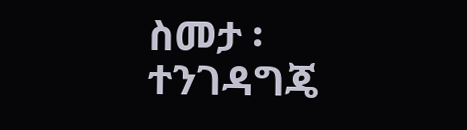ስመታ ፡ ተንገዳግጄ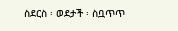ስደርስ ፡ ወደታች ፡ ስቧጥጥ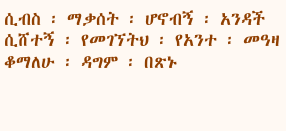ሲብስ ፡ ማቃሰት ፡ ሆኖብኝ ፡ አንዳች
ሲሸተኝ ፡ የመገኘትህ ፡ የአንተ ፡ መዓዛ
ቆማለሁ ፡ ዳግም ፡ በጽኑ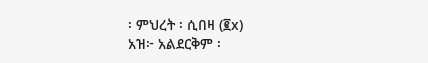፡ ምህረት ፡ ሲበዛ (፪x)
አዝ፦ አልደርቅም ፡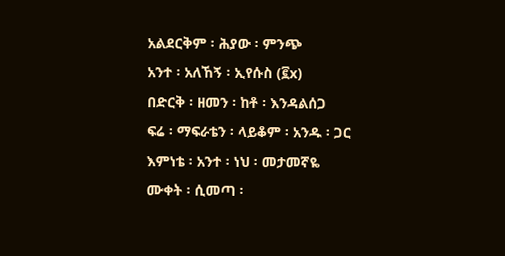አልደርቅም ፡ ሕያው ፡ ምንጭ
አንተ ፡ አለኸኝ ፡ ኢየሱስ (፪x)
በድርቅ ፡ ዘመን ፡ ከቶ ፡ እንዳልሰጋ
ፍሬ ፡ ማፍራቴን ፡ ላይቆም ፡ አንዱ ፡ ጋር
እምነቴ ፡ አንተ ፡ ነህ ፡ መታመኛዬ
ሙቀት ፡ ሲመጣ ፡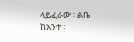ላይፈራው ፡ ልቤ
ከአንተ ፡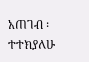አጠገብ ፡ ተተክያለሁ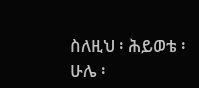ስለዚህ ፡ ሕይወቴ ፡ ሁሌ ፡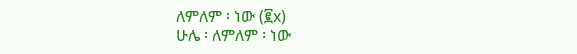ለምለም ፡ ነው (፪x)
ሁሌ ፡ ለምለም ፡ ነው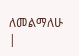ለመልማለሁ
|